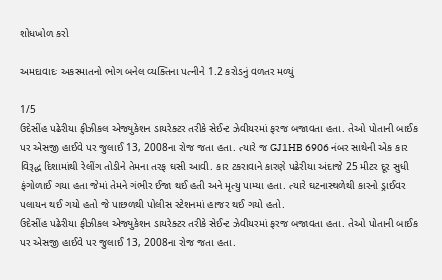શોધખોળ કરો

અમદાવાદઃ અકસ્માતનો ભોગ બનેલ વ્યક્તિના પત્નીને 1.2 કરોડનું વળતર મળ્યું

1/5
ઉદેસીંહ પઢેરીયા ફીઝીકલ એજ્યુકેશન ડાયરેક્ટર તરીકે સેઈન્ટ ઝેવીયરમાં ફરજ બજાવતા હતા. તેઓ પોતાની બાઈક પર એસજી હાઈવે પર જુલાઈ 13, 2008ના રોજ જતા હતા. ત્યારે જ GJ1HB 6906 નંબર સાથેની એક કાર વિરૂદ્ધ દિશામાંથી રેલીંગ તોડીને તેમના તરફ ઘસી આવી. કાર ટકરાવાને કારણે પઢેરીયા અંદાજે 25 મીટર દૂર સુધી ફંગોળાઈ ગયા હતા જેમાં તેમને ગંભીર ઈજા થઈ હતી અને મૃત્યુ પામ્યા હતા. ત્યારે ઘટનાસ્થળેથી કારનો ડ્રાઈવર પલાયન થઈ ગયો હતો જે પાછળથી પોલીસ સ્ટેશનમાં હાજર થઈ ગયો હતો.
ઉદેસીંહ પઢેરીયા ફીઝીકલ એજ્યુકેશન ડાયરેક્ટર તરીકે સેઈન્ટ ઝેવીયરમાં ફરજ બજાવતા હતા. તેઓ પોતાની બાઈક પર એસજી હાઈવે પર જુલાઈ 13, 2008ના રોજ જતા હતા.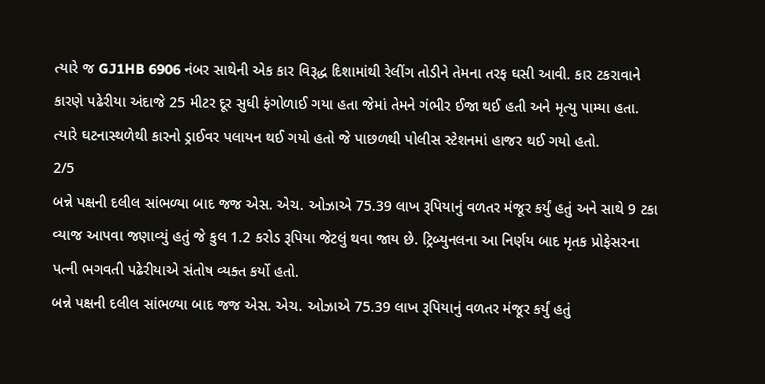ત્યારે જ GJ1HB 6906 નંબર સાથેની એક કાર વિરૂદ્ધ દિશામાંથી રેલીંગ તોડીને તેમના તરફ ઘસી આવી. કાર ટકરાવાને કારણે પઢેરીયા અંદાજે 25 મીટર દૂર સુધી ફંગોળાઈ ગયા હતા જેમાં તેમને ગંભીર ઈજા થઈ હતી અને મૃત્યુ પામ્યા હતા. ત્યારે ઘટનાસ્થળેથી કારનો ડ્રાઈવર પલાયન થઈ ગયો હતો જે પાછળથી પોલીસ સ્ટેશનમાં હાજર થઈ ગયો હતો.
2/5
બન્ને પક્ષની દલીલ સાંભળ્યા બાદ જજ એસ. એચ. ઓઝાએ 75.39 લાખ રૂપિયાનું વળતર મંજૂર કર્યું હતું અને સાથે 9 ટકા વ્યાજ આપવા જણાવ્યું હતું જે કુલ 1.2 કરોડ રૂપિયા જેટલું થવા જાય છે. ટ્રિબ્યુનલના આ નિર્ણય બાદ મૃતક પ્રોફેસરના પત્ની ભગવતી પઢેરીયાએ સંતોષ વ્યક્ત કર્યો હતો.
બન્ને પક્ષની દલીલ સાંભળ્યા બાદ જજ એસ. એચ. ઓઝાએ 75.39 લાખ રૂપિયાનું વળતર મંજૂર કર્યું હતું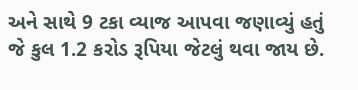અને સાથે 9 ટકા વ્યાજ આપવા જણાવ્યું હતું જે કુલ 1.2 કરોડ રૂપિયા જેટલું થવા જાય છે.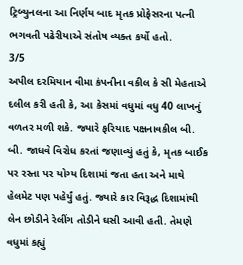ટ્રિબ્યુનલના આ નિર્ણય બાદ મૃતક પ્રોફેસરના પત્ની ભગવતી પઢેરીયાએ સંતોષ વ્યક્ત કર્યો હતો.
3/5
અપીલ દરમિયાન વીમા કંપનીના વકીલ કે સી મેહતાએ દલીલ કરી હતી કે, આ કેસમાં વધુમાં વધુ 40 લાખનું વળતર મળી શકે. જ્યારે ફરિયાદ પક્ષનાવકીલ બી. બી. જાધવે વિરોધ કરતાં જણાવ્યું હતું કે, મૃતક બાઈક પર રસ્તા પર યોગ્ય દિશામાં જતા હતા અને માથે હેલમેટ પણ પહેર્યું હતું. જ્યારે કાર વિરૂદ્ધ દિશામાંથી લેન છોડીને રેલીંગ તોડીને ઘસી આવી હતી. તેમણે વધુમાં કહ્યું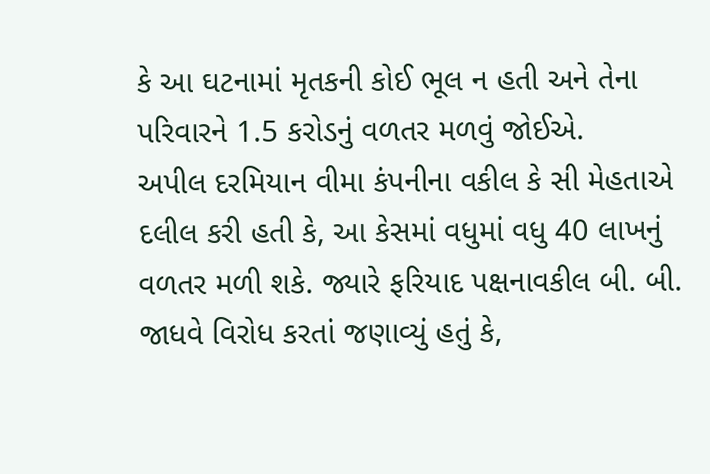કે આ ઘટનામાં મૃતકની કોઈ ભૂલ ન હતી અને તેના પરિવારને 1.5 કરોડનું વળતર મળવું જોઈએ.
અપીલ દરમિયાન વીમા કંપનીના વકીલ કે સી મેહતાએ દલીલ કરી હતી કે, આ કેસમાં વધુમાં વધુ 40 લાખનું વળતર મળી શકે. જ્યારે ફરિયાદ પક્ષનાવકીલ બી. બી. જાધવે વિરોધ કરતાં જણાવ્યું હતું કે,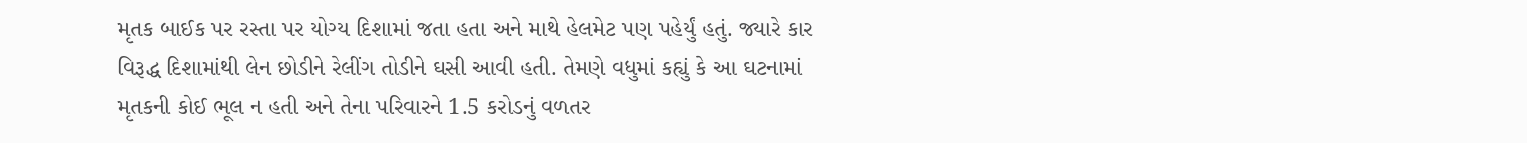મૃતક બાઈક પર રસ્તા પર યોગ્ય દિશામાં જતા હતા અને માથે હેલમેટ પણ પહેર્યું હતું. જ્યારે કાર વિરૂદ્ધ દિશામાંથી લેન છોડીને રેલીંગ તોડીને ઘસી આવી હતી. તેમણે વધુમાં કહ્યું કે આ ઘટનામાં મૃતકની કોઈ ભૂલ ન હતી અને તેના પરિવારને 1.5 કરોડનું વળતર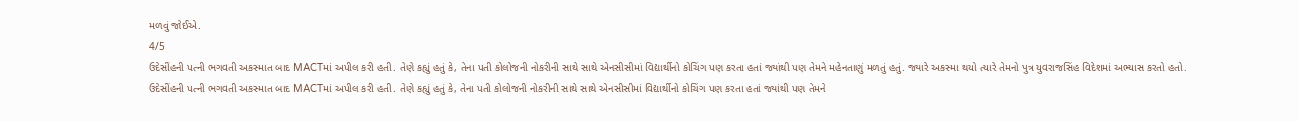મળવું જોઈએ.
4/5
ઉદેસીંહની પત્ની ભગવતી અકસ્માત બાદ MACTમાં અપીલ કરી હતી. તેણે કહ્યું હતું કે, તેના પતી કોલોજની નોકરીની સાથે સાથે એનસીસીમાં વિદ્યાર્થીનો કોચિંગ પણ કરતા હતાં જ્યાંથી પણ તેમને મહેનતાણું મળતું હતું. જ્યારે અકસ્મા થયો ત્યારે તેમનો પુત્ર યુવરાજસિંહ વિદેશમાં અભ્યાસ કરતો હતો.
ઉદેસીંહની પત્ની ભગવતી અકસ્માત બાદ MACTમાં અપીલ કરી હતી. તેણે કહ્યું હતું કે, તેના પતી કોલોજની નોકરીની સાથે સાથે એનસીસીમાં વિદ્યાર્થીનો કોચિંગ પણ કરતા હતાં જ્યાંથી પણ તેમને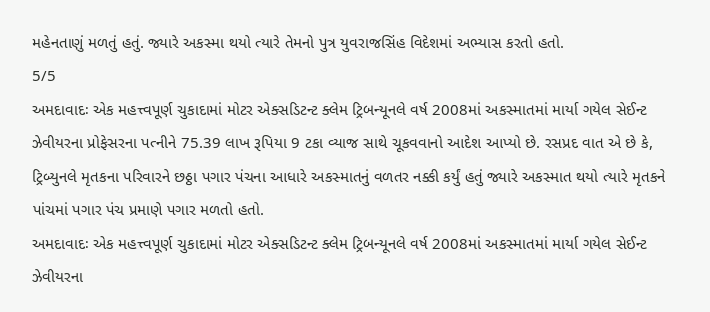મહેનતાણું મળતું હતું. જ્યારે અકસ્મા થયો ત્યારે તેમનો પુત્ર યુવરાજસિંહ વિદેશમાં અભ્યાસ કરતો હતો.
5/5
અમદાવાદઃ એક મહત્ત્વપૂર્ણ ચુકાદામાં મોટર એક્સડિટન્ટ ક્લેમ ટ્રિબન્યૂનલે વર્ષ 2008માં અકસ્માતમાં માર્યા ગયેલ સેઈન્ટ ઝેવીયરના પ્રોફેસરના પત્નીને 75.39 લાખ રૂપિયા 9 ટકા વ્યાજ સાથે ચૂકવવાનો આદેશ આપ્યો છે. રસપ્રદ વાત એ છે કે, ટ્રિબ્યુનલે મૃતકના પરિવારને છઠ્ઠા પગાર પંચના આધારે અકસ્માતનું વળતર નક્કી કર્યું હતું જ્યારે અકસ્માત થયો ત્યારે મૃતકને પાંચમાં પગાર પંચ પ્રમાણે પગાર મળતો હતો.
અમદાવાદઃ એક મહત્ત્વપૂર્ણ ચુકાદામાં મોટર એક્સડિટન્ટ ક્લેમ ટ્રિબન્યૂનલે વર્ષ 2008માં અકસ્માતમાં માર્યા ગયેલ સેઈન્ટ ઝેવીયરના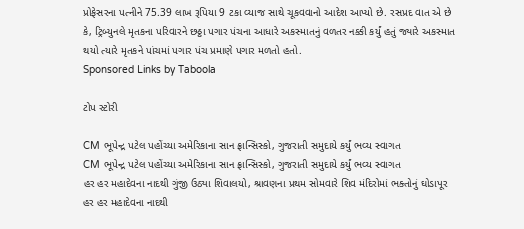પ્રોફેસરના પત્નીને 75.39 લાખ રૂપિયા 9 ટકા વ્યાજ સાથે ચૂકવવાનો આદેશ આપ્યો છે. રસપ્રદ વાત એ છે કે, ટ્રિબ્યુનલે મૃતકના પરિવારને છઠ્ઠા પગાર પંચના આધારે અકસ્માતનું વળતર નક્કી કર્યું હતું જ્યારે અકસ્માત થયો ત્યારે મૃતકને પાંચમાં પગાર પંચ પ્રમાણે પગાર મળતો હતો.
Sponsored Links by Taboola

ટોપ સ્ટોરી

CM ભૂપેન્દ્ર પટેલ પહોંચ્યા અમેરિકાના સાન ફ્રાન્સિસ્કો, ગુજરાતી સમુદાયે કર્યું ભવ્ય સ્વાગત
CM ભૂપેન્દ્ર પટેલ પહોંચ્યા અમેરિકાના સાન ફ્રાન્સિસ્કો, ગુજરાતી સમુદાયે કર્યું ભવ્ય સ્વાગત
હર હર મહાદેવના નાદથી ગુંજી ઉઠ્યા શિવાલયો, શ્રાવણના પ્રથમ સોમવારે શિવ મંદિરોમાં ભક્તોનું ઘોડાપૂર
હર હર મહાદેવના નાદથી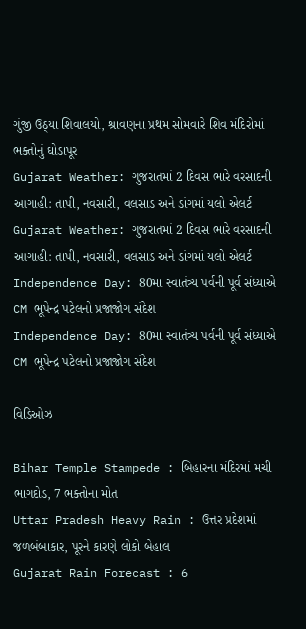ગુંજી ઉઠ્યા શિવાલયો, શ્રાવણના પ્રથમ સોમવારે શિવ મંદિરોમાં ભક્તોનું ઘોડાપૂર
Gujarat Weather: ગુજરાતમાં 2 દિવસ ભારે વરસાદની આગાહી: તાપી, નવસારી, વલસાડ અને ડાંગમાં યલો એલર્ટ
Gujarat Weather: ગુજરાતમાં 2 દિવસ ભારે વરસાદની આગાહી: તાપી, નવસારી, વલસાડ અને ડાંગમાં યલો એલર્ટ
Independence Day: 80મા સ્વાતંત્ર્ય પર્વની પૂર્વ સંધ્યાએ CM ભૂપેન્દ્ર પટેલનો પ્રજાજોગ સંદેશ
Independence Day: 80મા સ્વાતંત્ર્ય પર્વની પૂર્વ સંધ્યાએ CM ભૂપેન્દ્ર પટેલનો પ્રજાજોગ સંદેશ

વિડિઓઝ

Bihar Temple Stampede : બિહારના મંદિરમાં મચી ભાગદોડ, 7 ભક્તોના મોત
Uttar Pradesh Heavy Rain : ઉત્તર પ્રદેશમાં જળબંબાકાર, પૂરને કારણે લોકો બેહાલ
Gujarat Rain Forecast : 6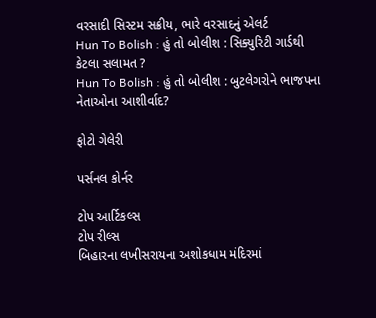વરસાદી સિસ્ટમ સક્રીય, ભારે વરસાદનું એલર્ટ
Hun To Bolish : હું તો બોલીશ : સિક્યુરિટી ગાર્ડથી કેટલા સલામત ?
Hun To Bolish : હું તો બોલીશ : બુટલેગરોને ભાજપના નેતાઓના આશીર્વાદ?

ફોટો ગેલેરી

પર્સનલ કોર્નર

ટોપ આર્ટિકલ્સ
ટોપ રીલ્સ
બિહારના લખીસરાયના અશોકધામ મંદિરમાં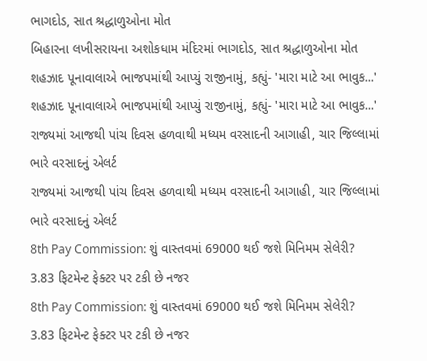ભાગદોડ, સાત શ્રદ્ધાળુઓના મોત
બિહારના લખીસરાયના અશોકધામ મંદિરમાં ભાગદોડ, સાત શ્રદ્ધાળુઓના મોત
શહઝાદ પૂનાવાલાએ ભાજપમાંથી આપ્યું રાજીનામું, કહ્યું- 'મારા માટે આ ભાવુક...'
શહઝાદ પૂનાવાલાએ ભાજપમાંથી આપ્યું રાજીનામું, કહ્યું- 'મારા માટે આ ભાવુક...'
રાજ્યમાં આજથી પાંચ દિવસ હળવાથી મધ્યમ વરસાદની આગાહી, ચાર જિલ્લામાં ભારે વરસાદનું એલર્ટ
રાજ્યમાં આજથી પાંચ દિવસ હળવાથી મધ્યમ વરસાદની આગાહી, ચાર જિલ્લામાં ભારે વરસાદનું એલર્ટ
8th Pay Commission: શું વાસ્તવમાં 69000 થઈ જશે મિનિમમ સેલેરી? 3.83 ફિટમેન્ટ ફેક્ટર પર ટકી છે નજર
8th Pay Commission: શું વાસ્તવમાં 69000 થઈ જશે મિનિમમ સેલેરી? 3.83 ફિટમેન્ટ ફેક્ટર પર ટકી છે નજર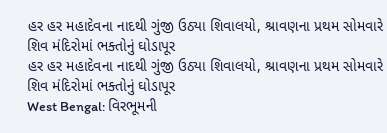હર હર મહાદેવના નાદથી ગુંજી ઉઠ્યા શિવાલયો, શ્રાવણના પ્રથમ સોમવારે શિવ મંદિરોમાં ભક્તોનું ઘોડાપૂર
હર હર મહાદેવના નાદથી ગુંજી ઉઠ્યા શિવાલયો, શ્રાવણના પ્રથમ સોમવારે શિવ મંદિરોમાં ભક્તોનું ઘોડાપૂર
West Bengal: વિરભૂમની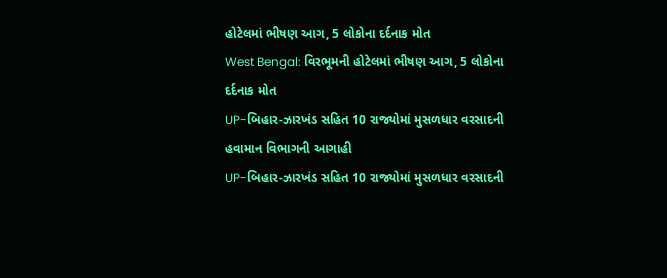હોટેલમાં ભીષણ આગ, 5 લોકોના દર્દનાક મોત
West Bengal: વિરભૂમની હોટેલમાં ભીષણ આગ, 5 લોકોના દર્દનાક મોત
UP-બિહાર-ઝારખંડ સહિત 10 રાજ્યોમાં મુસળધાર વરસાદની હવામાન વિભાગની આગાહી
UP-બિહાર-ઝારખંડ સહિત 10 રાજ્યોમાં મુસળધાર વરસાદની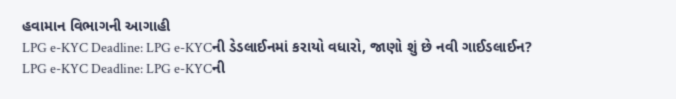હવામાન વિભાગની આગાહી
LPG e-KYC Deadline: LPG e-KYCની ડેડલાઈનમાં કરાયો વધારો, જાણો શું છે નવી ગાઈડલાઈન?
LPG e-KYC Deadline: LPG e-KYCની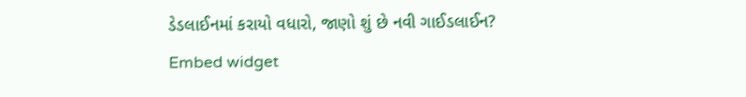ડેડલાઈનમાં કરાયો વધારો, જાણો શું છે નવી ગાઈડલાઈન?
Embed widget